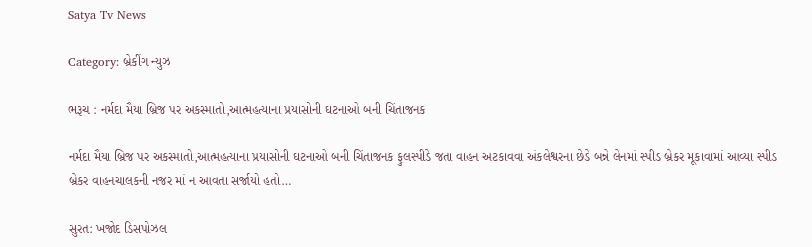Satya Tv News

Category: બ્રેકીંગ ન્યુઝ

ભરૂચ : નર્મદા મૈયા બ્રિજ પર અકસ્માતો,આત્મહત્યાના પ્રયાસોની ઘટનાઓ બની ચિંતાજનક

નર્મદા મૈયા બ્રિજ પર અકસ્માતો,આત્મહત્યાના પ્રયાસોની ઘટનાઓ બની ચિંતાજનક ફુલસ્પીડે જતા વાહન અટકાવવા અંકલેશ્વરના છેડે બન્ને લેનમાં સ્પીડ બ્રેકર મૂકાવામાં આવ્યા સ્પીડ બ્રેકર વાહનચાલકની નજર માં ન આવતા સર્જાયો હતો…

સુરત: ખજોદ ડિસપોઝલ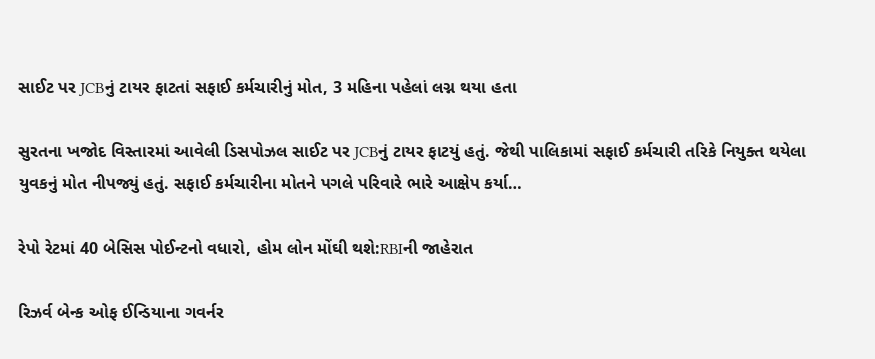સાઈટ પર JCBનું ટાયર ફાટતાં સફાઈ કર્મચારીનું મોત, 3 મહિના પહેલાં લગ્ન થયા હતા

સુરતના ખજોદ વિસ્તારમાં આવેલી ડિસપોઝલ સાઈટ પર JCBનું ટાયર ફાટયું હતું. જેથી પાલિકામાં સફાઈ કર્મચારી તરિકે નિયુક્ત થયેલા યુવકનું મોત નીપજ્યું હતું. સફાઈ કર્મચારીના મોતને પગલે પરિવારે ભારે આક્ષેપ કર્યા…

રેપો રેટમાં 40 બેસિસ પોઈન્ટનો વધારો, હોમ લોન મોંઘી થશે:RBIની જાહેરાત

રિઝર્વ બેન્ક ઓફ ઈન્ડિયાના ગવર્નર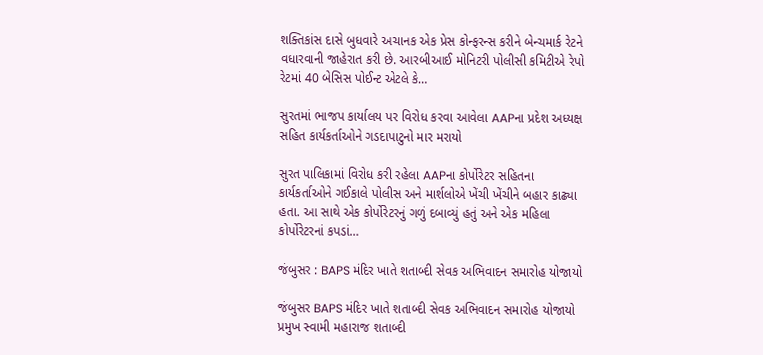શક્તિકાંસ દાસે બુધવારે અચાનક એક પ્રેસ કોન્ફરન્સ કરીને બેન્ચમાર્ક રેટને વધારવાની જાહેરાત કરી છે. આરબીઆઈ મોનિટરી પોલીસી કમિટીએ રેપો રેટમાં 40 બેસિસ પોઈન્ટ એટલે કે…

સુરતમાં ભાજપ કાર્યાલય પર વિરોધ કરવા આવેલા AAPના પ્રદેશ અધ્યક્ષ સહિત કાર્યકર્તાઓને ગડદાપાટુનો માર મરાયો

સુરત પાલિકામાં વિરોધ કરી રહેલા AAPના કોર્પોરેટર સહિતના કાર્યકર્તાઓને ગઈકાલે પોલીસ અને માર્શલોએ ખેંચી ખેંચીને બહાર કાઢ્યા હતા. આ સાથે એક કોર્પોરેટરનું ગળું દબાવ્યું હતું અને એક મહિલા કોર્પોરેટરનાં કપડાં…

જંબુસર : BAPS મંદિર ખાતે શતાબ્દી સેવક અભિવાદન સમારોહ યોજાયો

જંબુસર BAPS મંદિર ખાતે શતાબ્દી સેવક અભિવાદન સમારોહ યોજાયો પ્રમુખ સ્વામી મહારાજ શતાબ્દી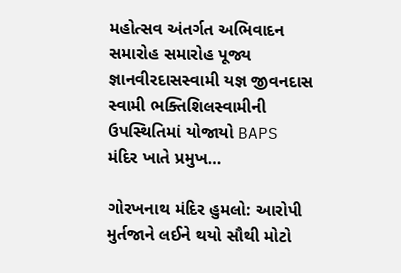મહોત્સવ અંતર્ગત અભિવાદન સમારોહ સમારોહ પૂજ્ય જ્ઞાનવીરદાસસ્વામી યજ્ઞ જીવનદાસ સ્વામી ભક્તિશિલસ્વામીની ઉપસ્થિતિમાં યોજાયો BAPS મંદિર ખાતે પ્રમુખ…

ગોરખનાથ મંદિર હુમલો: આરોપી મુર્તજાને લઈને થયો સૌથી મોટો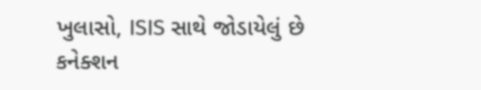ખુલાસો, ISIS સાથે જોડાયેલું છે કનેક્શન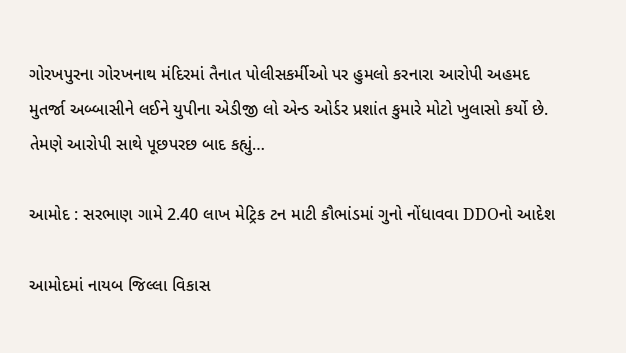ગોરખપુરના ગોરખનાથ મંદિરમાં તૈનાત પોલીસકર્મીઓ પર હુમલો કરનારા આરોપી અહમદ મુતર્જા અબ્બાસીને લઈને યુપીના એડીજી લો એન્ડ ઓર્ડર પ્રશાંત કુમારે મોટો ખુલાસો કર્યો છે. તેમણે આરોપી સાથે પૂછપરછ બાદ કહ્યું…

આમોદ : સરભાણ ગામે 2.40 લાખ મેટ્રિક ટન માટી કૌભાંડમાં ગુનો નોંધાવવા DDOનો આદેશ

આમોદમાં નાયબ જિલ્લા વિકાસ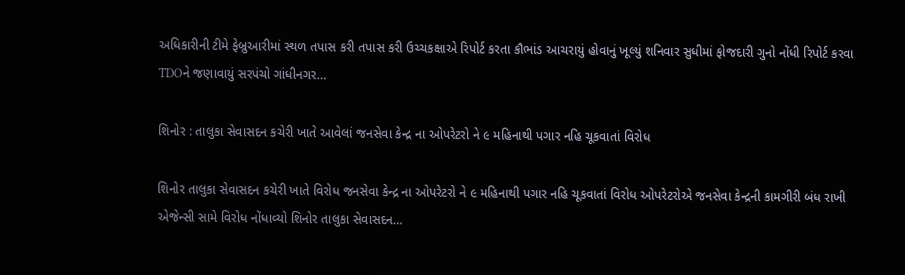અધિકારીની ટીમે ફેબ્રુઆરીમાં સ્થળ તપાસ કરી તપાસ કરી ઉચ્ચકક્ષાએ રિપોર્ટ કરતા કૌભાંડ આચરાયું હોવાનું ખૂલ્યું શનિવાર સુધીમાં ફોજદારી ગુનો નોંધી રિપોર્ટ કરવા TDOને જણાવાયું સરપંચો ગાંધીનગર…

શિનોર : તાલુકા સેવાસદન કચેરી ખાતે આવેલાં જનસેવા કેન્દ્ર ના ઓપરેટરો ને ૯ મહિનાથી પગાર નહિ ચૂકવાતાં વિરોધ

શિનોર તાલુકા સેવાસદન કચેરી ખાતે વિરોધ જનસેવા કેન્દ્ર ના ઓપરેટરો ને ૯ મહિનાથી પગાર નહિ ચૂકવાતાં વિરોધ ઓપરેટરોએ જનસેવા કેન્દ્રની કામગીરી બંધ રાખી એજેન્સી સામે વિરોધ નોંધાવ્યો શિનોર તાલુકા સેવાસદન…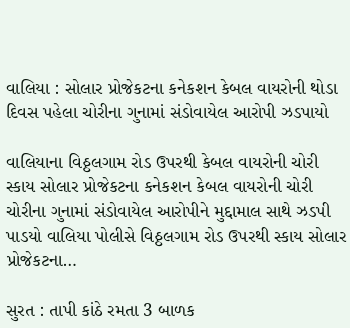વાલિયા : સોલાર પ્રોજેકટના કનેકશન કેબલ વાયરોની થોડા દિવસ પહેલા ચોરીના ગુનામાં સંડોવાયેલ આરોપી ઝડપાયો

વાલિયાના વિઠ્ઠલગામ રોડ ઉપરથી કેબલ વાયરોની ચોરી સ્કાય સોલાર પ્રોજેકટના કનેકશન કેબલ વાયરોની ચોરી ચોરીના ગુનામાં સંડોવાયેલ આરોપીને મુદ્દામાલ સાથે ઝડપી પાડયો વાલિયા પોલીસે વિઠ્ઠલગામ રોડ ઉપરથી સ્કાય સોલાર પ્રોજેકટના…

સુરત : તાપી કાંઠે રમતા 3 બાળક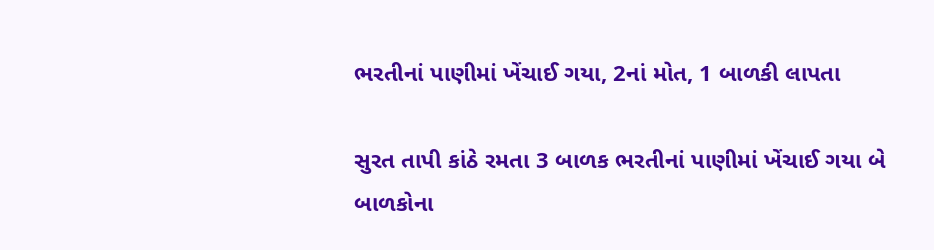ભરતીનાં પાણીમાં ખેંચાઈ ગયા, 2નાં મોત, 1 બાળકી લાપતા

સુરત તાપી કાંઠે રમતા 3 બાળક ભરતીનાં પાણીમાં ખેંચાઈ ગયા બે બાળકોના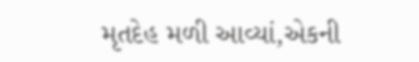મૃતદેહ મળી આવ્યાં,એકની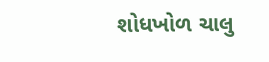શોધખોળ ચાલુ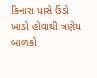કિનારા પાસે ઉંડો ખાડો હોવાથી ત્રણેય બાળકો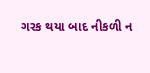ગરક થયા બાદ નીકળી ન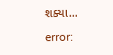શક્યા…

error: